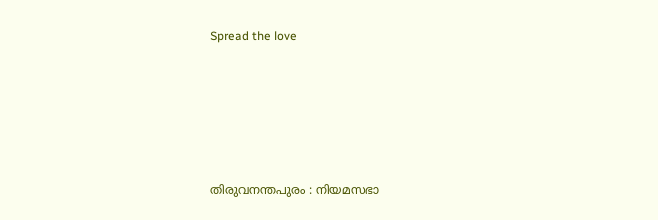Spread the love





തിരുവനന്തപുരം : നിയമസഭാ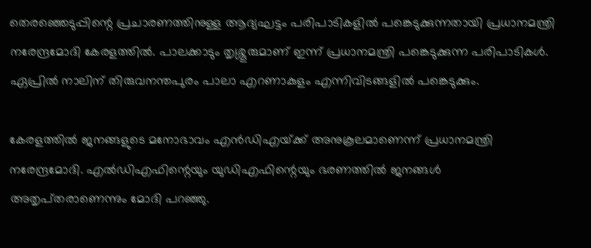തെരഞ്ഞെടുപ്പിന്റെ പ്രചാരണത്തിനുള്ള ആദ്യഘട്ടം പരിപാടികളിൽ പങ്കെടുക്കുന്നതായി പ്രധാനമന്ത്രി നരേന്ദ്രമോദി കേരളത്തിൽ. പാലക്കാടും തൃശ്ശൂരുമാണ് ഇന്ന് പ്രധാനമന്ത്രി പങ്കെടുക്കുന്ന പരിപാടികൾ. ഏപ്രിൽ നാലിന് തിരുവനന്തപുരം പാലാ എറണാകുളം എന്നിവിടങ്ങളിൽ പങ്കെടുക്കും.

കേരളത്തിൽ ജനങ്ങളുടെ മനോഭാവം എൻഡിഎയ്‌ക്ക് അനുകൂലമാണെന്ന് പ്രധാനമന്ത്രി നരേന്ദ്രമോദി. എൽഡിഎഫിന്റെയും യുഡിഎഫിന്റെയും ഭരണത്തിൽ ജനങ്ങൾ അതൃപ്‌തരാണെന്നും മോദി പറഞ്ഞു.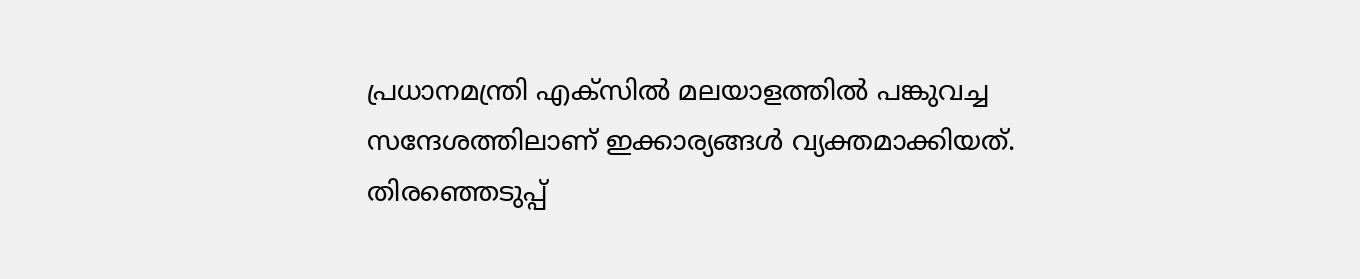പ്രധാനമന്ത്രി എക്‌സിൽ മലയാളത്തിൽ പങ്കുവച്ച സന്ദേശത്തിലാണ് ഇക്കാര്യങ്ങൾ വ്യക്തമാക്കിയത്. തിരഞ്ഞെടുപ്പ്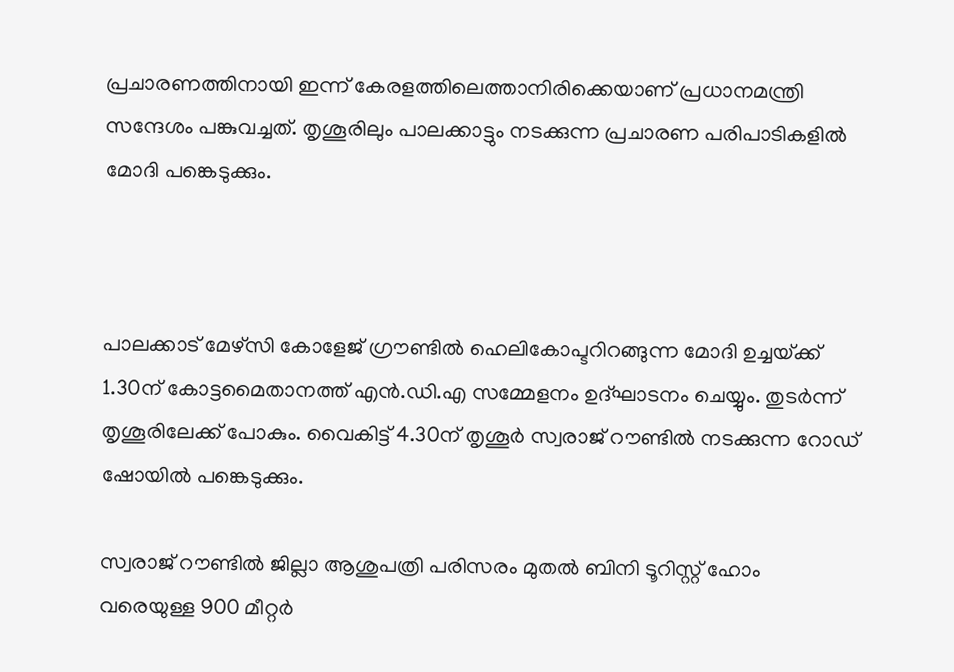പ്രചാരണത്തിനായി ഇന്ന് കേരളത്തിലെത്താനിരിക്കെയാണ് പ്രധാനമന്ത്രി സന്ദേശം പങ്കുവച്ചത്. തൃശൂരിലും പാലക്കാട്ടും നടക്കുന്ന പ്രചാരണ പരിപാടികളിൽ മോദി പങ്കെടുക്കും.



പാലക്കാട് മേഴ്സി കോളേജ് ഗ്രൗണ്ടിൽ ഹെലികോപ്ടറിറങ്ങുന്ന മോദി ഉച്ചയ്‌ക്ക് 1.30ന് കോട്ടമൈതാനത്ത് എൻ.ഡി.എ സമ്മേളനം ഉദ്ഘാടനം ചെയ്യും. തുടർന്ന് തൃശൂരിലേക്ക് പോകും. വൈകിട്ട് 4.30ന് തൃശൂർ സ്വരാജ് റൗണ്ടിൽ നടക്കുന്ന റോഡ് ഷോയിൽ പങ്കെടുക്കും.

സ്വരാജ് റൗണ്ടിൽ ജില്ലാ ആശുപത്രി പരിസരം മുതൽ ബിനി ടൂറിസ്റ്റ് ഹോം വരെയുള്ള 900 മീറ്റർ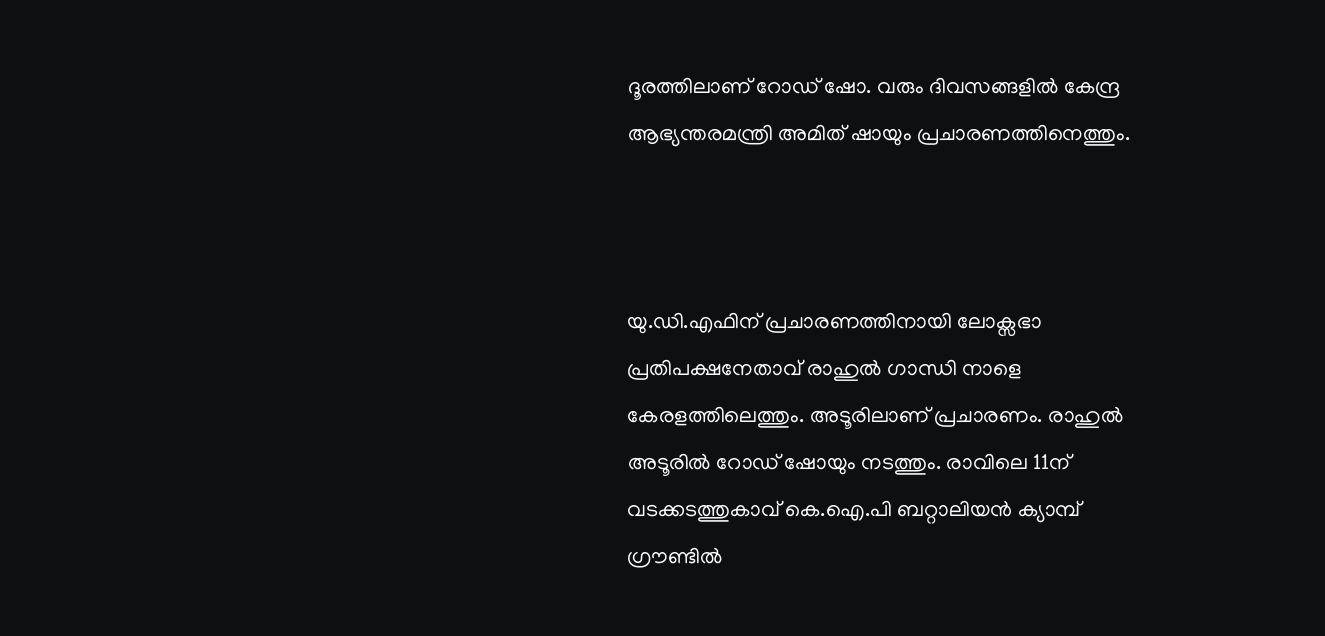ദൂരത്തിലാണ് റോഡ് ഷോ. വരും ദിവസങ്ങളിൽ കേന്ദ്ര ആഭ്യന്തരമന്ത്രി അമിത് ഷായും പ്രചാരണത്തിനെത്തും.



യു.ഡി.എഫിന് പ്രചാരണത്തിനായി ലോക്സഭാ പ്രതിപക്ഷനേതാവ് രാഹുൽ ഗാന്ധി നാളെ കേരളത്തിലെത്തും. അടൂരിലാണ് പ്രചാരണം. രാഹുൽ അടൂരിൽ റോഡ് ഷോയും നടത്തും. രാവിലെ 11ന് വടക്കടത്തുകാവ് കെ.ഐ.പി ബറ്റാലിയൻ ക്യാമ്പ് ഗ്രൗണ്ടിൽ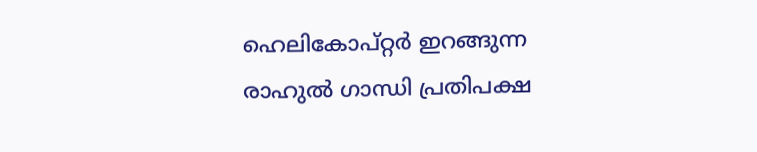ഹെലികോപ്റ്റർ ഇറങ്ങുന്ന രാഹുൽ ഗാന്ധി പ്രതിപക്ഷ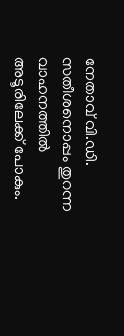നേതാവ് വി.ഡി. സതീശനൊപ്പം തുറന്ന വാഹനത്തിൽ അടൂരിലേക്ക് പോകും.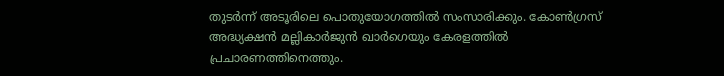തുടർന്ന് അടൂരിലെ പൊതുയോഗത്തിൽ സംസാരിക്കും. കോൺഗ്രസ് അദ്ധ്യക്ഷൻ മല്ലികാർജുൻ ഖാർഗെയും കേരളത്തിൽ പ്രചാരണത്തിനെത്തും.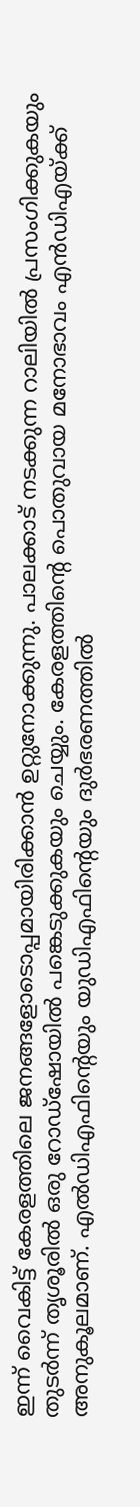ഇന്ന് വൈകിട്ട് കേരളത്തിലെ ജനങ്ങളോടൊപ്പമായിരിക്കാൻ ഉറ്റുനോക്കുന്നു. പാലക്കാട് നടക്കുന്ന റാലിയിൽ പ്രസംഗിക്കുകയും തുടർന്ന് തൃശൂരിൽ ഒരു റോഡ്‌ഷോയിൽ പങ്കെടുക്കുകയും ചെയ്യും. കേരളത്തിന്റെ പൊതുവായ മനോഭാവം എൻഡിഎയ്ക്ക് അനുകൂലമാണ്. എൽഡിഎഫിന്റെയും യുഡിഎഫിന്റെയും ദുർഭരണത്തിൽ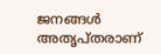ജനങ്ങൾ അതൃപ്തരാണ്